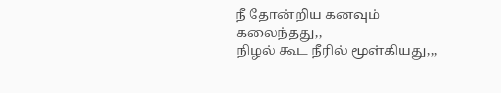நீ தோன்றிய கனவும் கலைந்தது,,
நிழல் கூட நீரில் மூள்கியது,,,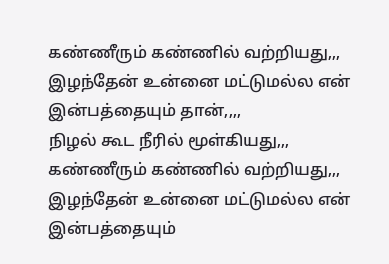கண்ணீரும் கண்ணில் வற்றியது,,,
இழந்தேன் உன்னை மட்டுமல்ல என்
இன்பத்தையும் தான்,,,,
நிழல் கூட நீரில் மூள்கியது,,,
கண்ணீரும் கண்ணில் வற்றியது,,,
இழந்தேன் உன்னை மட்டுமல்ல என்
இன்பத்தையும்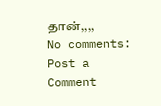தான்,,,,
No comments:
Post a Comment